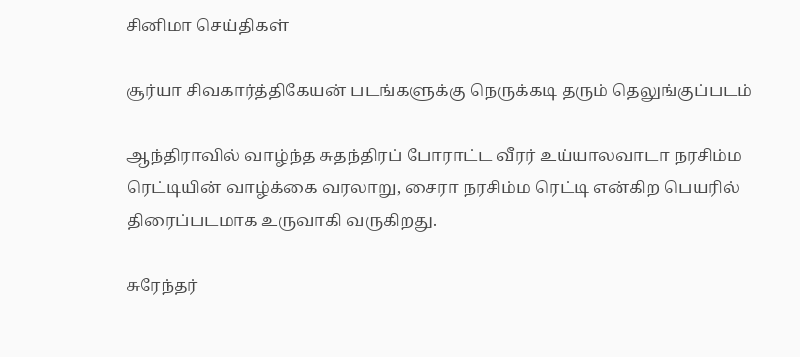சினிமா செய்திகள்

சூர்யா சிவகார்த்திகேயன் படங்களுக்கு நெருக்கடி தரும் தெலுங்குப்படம்

ஆந்திராவில் வாழ்ந்த சுதந்திரப் போராட்ட வீரர் உய்யாலவாடா நரசிம்ம ரெட்டியின் வாழ்க்கை வரலாறு, சைரா நரசிம்ம ரெட்டி என்கிற பெயரில் திரைப்படமாக உருவாகி வருகிறது.

சுரேந்தர்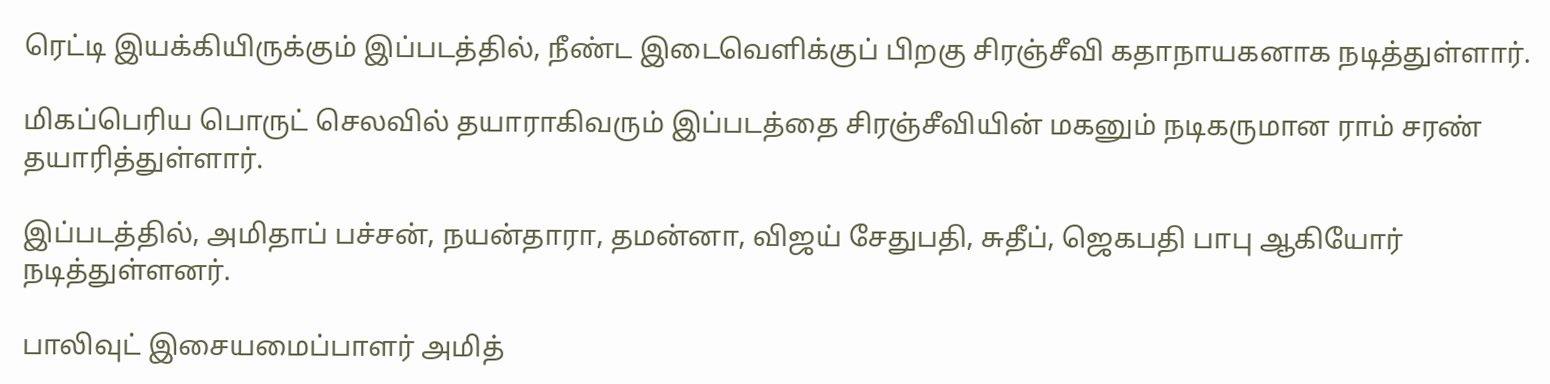ரெட்டி இயக்கியிருக்கும் இப்படத்தில், நீண்ட இடைவெளிக்குப் பிறகு சிரஞ்சீவி கதாநாயகனாக நடித்துள்ளார்.

மிகப்பெரிய பொருட் செலவில் தயாராகிவரும் இப்படத்தை சிரஞ்சீவியின் மகனும் நடிகருமான ராம் சரண் தயாரித்துள்ளார்.

இப்படத்தில், அமிதாப் பச்சன், நயன்தாரா, தமன்னா, விஜய் சேதுபதி, சுதீப், ஜெகபதி பாபு ஆகியோர் நடித்துள்ளனர்.

பாலிவுட் இசையமைப்பாளர் அமித்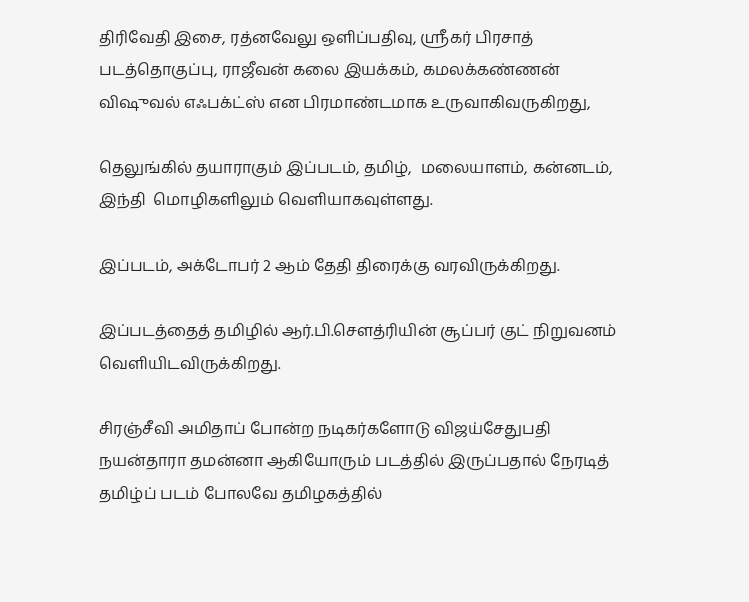திரிவேதி இசை, ரத்னவேலு ஒளிப்பதிவு, ஶ்ரீகர் பிரசாத் படத்தொகுப்பு, ராஜீவன் கலை இயக்கம், கமலக்கண்ணன் விஷுவல் எஃபக்ட்ஸ் என பிரமாண்டமாக உருவாகிவருகிறது,

தெலுங்கில் தயாராகும் இப்படம், தமிழ்,  மலையாளம், கன்னடம், இந்தி  மொழிகளிலும் வெளியாகவுள்ளது.

இப்படம், அக்டோபர் 2 ஆம் தேதி திரைக்கு வரவிருக்கிறது.

இப்படத்தைத் தமிழில் ஆர்.பி.செளத்ரியின் சூப்பர் குட் நிறுவனம் வெளியிடவிருக்கிறது.

சிரஞ்சீவி அமிதாப் போன்ற நடிகர்களோடு விஜய்சேதுபதி நயன்தாரா தமன்னா ஆகியோரும் படத்தில் இருப்பதால் நேரடித் தமிழ்ப் படம் போலவே தமிழகத்தில்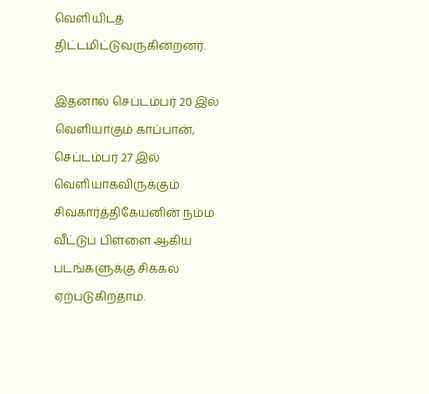வெளியிடத் திட்டமிட்டுவருகின்றனர்.

இதனால் செப்டம்பர் 20 இல் வெளியாகும் காப்பான், செப்டம்பர் 27 இல் வெளியாகவிருக்கும் சிவகார்த்திகேயனின் நம்ம வீட்டுப் பிள்ளை ஆகிய படங்களுக்கு சிக்கல் ஏற்படுகிறதாம்.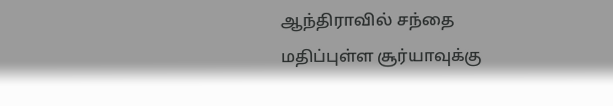ஆந்திராவில் சந்தை மதிப்புள்ள சூர்யாவுக்கு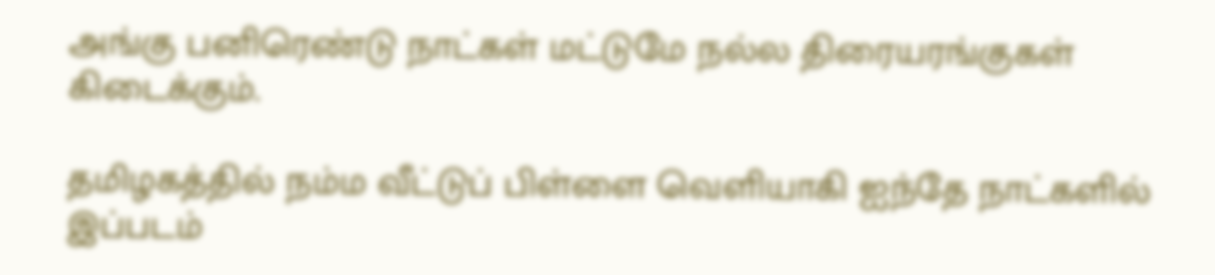அங்கு பனிரெண்டு நாட்கள் மட்டுமே நல்ல திரையரங்குகள் கிடைக்கும்.

தமிழகத்தில் நம்ம வீட்டுப் பிள்ளை வெளியாகி ஐந்தே நாட்களில் இப்படம்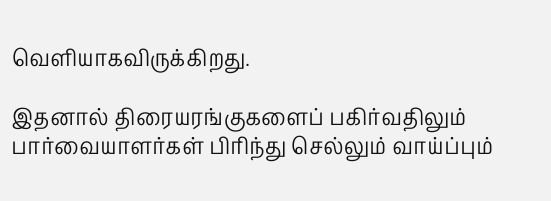வெளியாகவிருக்கிறது.

இதனால் திரையரங்குகளைப் பகிர்வதிலும் பார்வையாளர்கள் பிரிந்து செல்லும் வாய்ப்பும்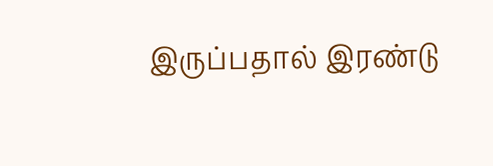இருப்பதால் இரண்டு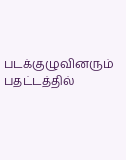படக்குழுவினரும் பதட்டத்தில்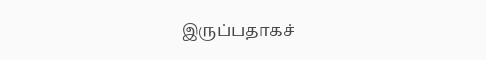இருப்பதாகச்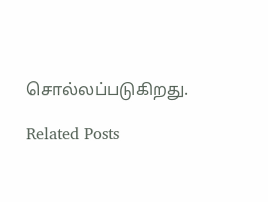சொல்லப்படுகிறது.

Related Posts